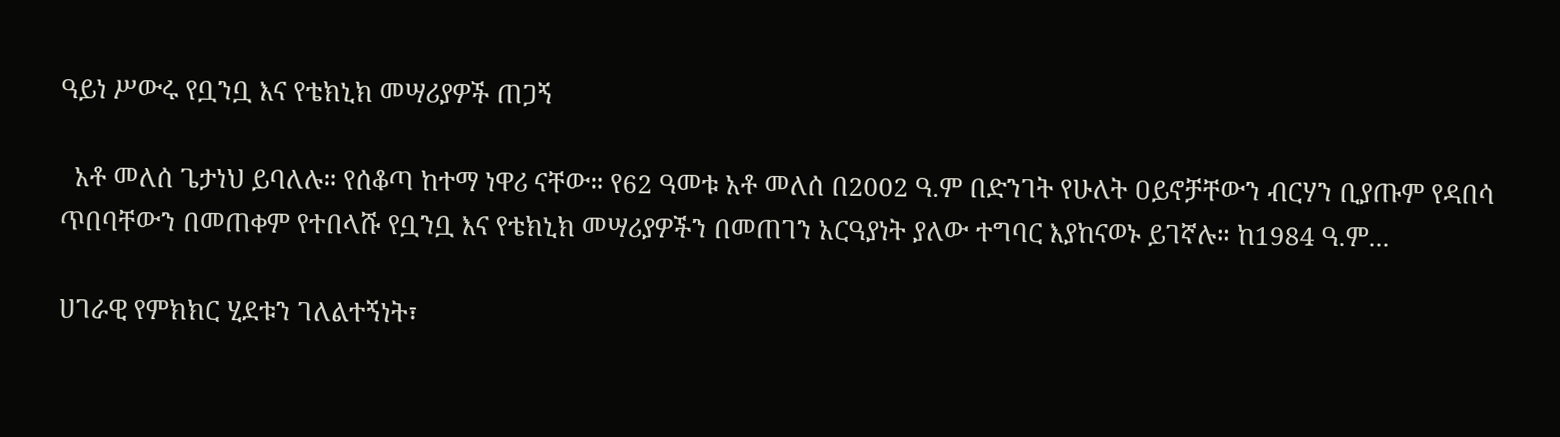ዓይነ ሥውሩ የቧንቧ እና የቴክኒክ መሣሪያዎች ጠጋኝ

  አቶ መለሰ ጌታነህ ይባለሉ። የሰቆጣ ከተማ ነዋሪ ናቸው። የ62 ዓመቱ አቶ መለሰ በ2002 ዓ.ም በድንገት የሁለት ዐይኖቻቸውን ብርሃን ቢያጡም የዳበሳ ጥበባቸውን በመጠቀም የተበላሹ የቧንቧ እና የቴክኒክ መሣሪያዎችን በመጠገን አርዓያነት ያለው ተግባር እያከናወኑ ይገኛሉ። ከ1984 ዓ.ም...

ሀገራዊ የምክክር ሂደቱን ገለልተኝነት፣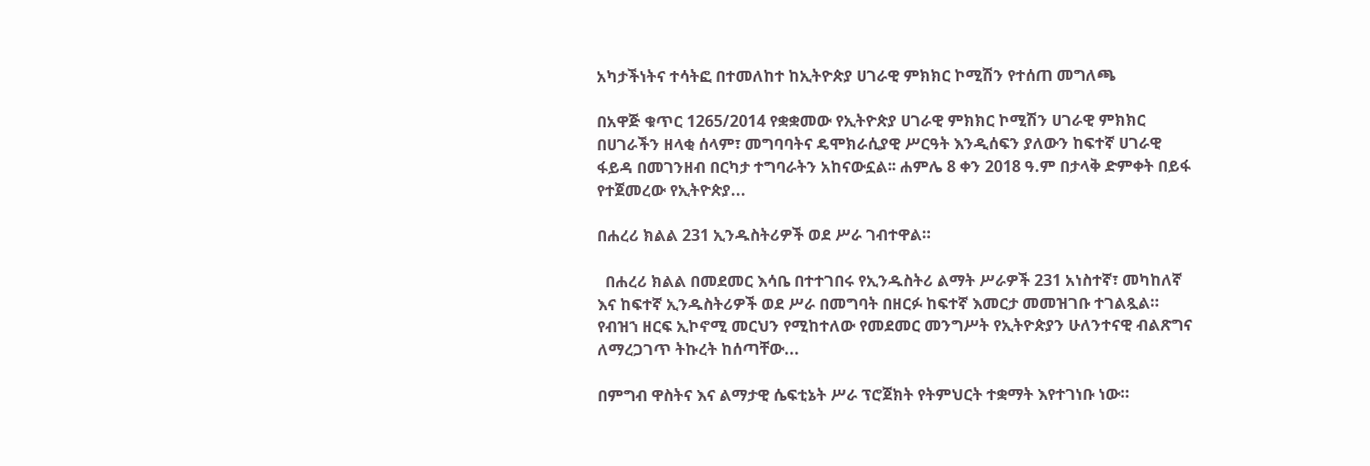አካታችነትና ተሳትፎ በተመለከተ ከኢትዮጵያ ሀገራዊ ምክክር ኮሚሽን የተሰጠ መግለጫ

በአዋጅ ቁጥር 1265/2014 የቋቋመው የኢትዮጵያ ሀገራዊ ምክክር ኮሚሽን ሀገራዊ ምክክር በሀገራችን ዘላቂ ሰላም፣ መግባባትና ዴሞክራሲያዊ ሥርዓት እንዲሰፍን ያለውን ከፍተኛ ሀገራዊ ፋይዳ በመገንዘብ በርካታ ተግባራትን አከናውኗል፡፡ ሐምሌ 8 ቀን 2018 ዓ.ም በታላቅ ድምቀት በይፋ የተጀመረው የኢትዮጵያ...

በሐረሪ ክልል 231 ኢንዱስትሪዎች ወደ ሥራ ገብተዋል።

  በሐረሪ ክልል በመደመር እሳቤ በተተገበሩ የኢንዱስትሪ ልማት ሥራዎች 231 አነስተኛ፣ መካከለኛ እና ከፍተኛ ኢንዱስትሪዎች ወደ ሥራ በመግባት በዘርፉ ከፍተኛ እመርታ መመዝገቡ ተገልጿል። የብዝኀ ዘርፍ ኢኮኖሚ መርህን የሚከተለው የመደመር መንግሥት የኢትዮጵያን ሁለንተናዊ ብልጽግና ለማረጋገጥ ትኩረት ከሰጣቸው...

በምግብ ዋስትና እና ልማታዊ ሴፍቲኔት ሥራ ፕሮጀክት የትምህርት ተቋማት እየተገነቡ ነው።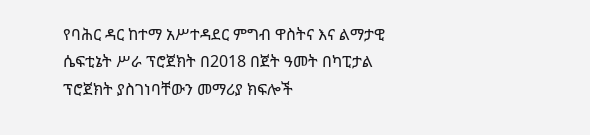የባሕር ዳር ከተማ አሥተዳደር ምግብ ዋስትና እና ልማታዊ ሴፍቲኔት ሥራ ፕሮጀክት በ2018 በጀት ዓመት በካፒታል ፕሮጀክት ያስገነባቸውን መማሪያ ክፍሎች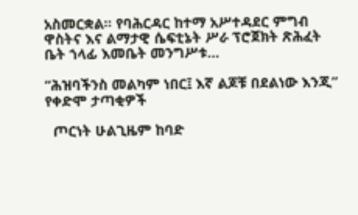አስመርቋል። የባሕርዳር ከተማ አሥተዳደር ምግብ ዋስትና እና ልማታዊ ሴፍቲኔት ሥራ ፕሮጀክት ጽሕፈት ቤት ኀላፊ እመቤት መንግሥቱ...

“ሕዝባችንስ መልካም ነበር፤ እኛ ልጆቹ በደልነው እንጂ” የቀድሞ ታጣቂዎች

  ጦርነት ሁልጊዜም ከባድ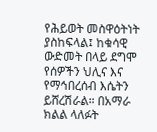የሕይወት መስዋዕትነት ያስከፍላል፤ ከቁሳዊ ውድመት በላይ ደግሞ የሰዎችን ህሊና እና የማኅበረሰብ እሴትን ይሸረሽራል። በአማራ ክልል ላለፉት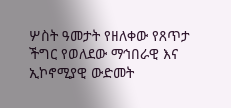ሦስት ዓመታት የዘለቀው የጸጥታ ችግር የወለደው ማኅበራዊ እና ኢኮኖሚያዊ ውድመት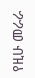የዚሁ መራራ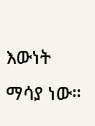እውነት ማሳያ ነው።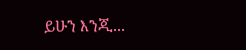ይሁን እንጂ...